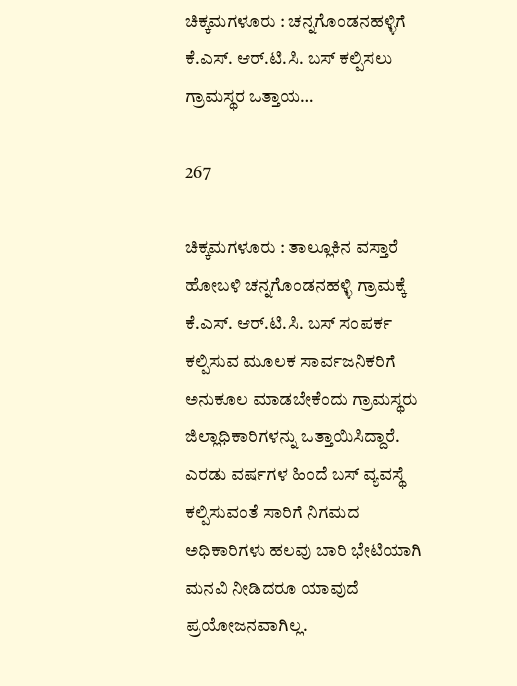ಚಿಕ್ಕಮಗಳೂರು : ಚನ್ನಗೊಂಡನಹಳ್ಳಿಗೆ ಕೆ.ಎಸ್. ಆರ್.ಟಿ.ಸಿ. ಬಸ್ ಕಲ್ಪಿಸಲು ಗ್ರಾಮಸ್ಥರ ಒತ್ತಾಯ…

267

ಚಿಕ್ಕಮಗಳೂರು : ತಾಲ್ಲೂಕಿನ ವಸ್ತಾರೆ ಹೋಬಳಿ ಚನ್ನಗೊಂಡನಹಳ್ಳಿ ಗ್ರಾಮಕ್ಕೆ ಕೆ.ಎಸ್. ಆರ್.ಟಿ.ಸಿ. ಬಸ್ ಸಂಪರ್ಕ ಕಲ್ಪಿಸುವ ಮೂಲಕ ಸಾರ್ವಜನಿಕರಿಗೆ ಅನುಕೂಲ ಮಾಡಬೇಕೆಂದು ಗ್ರಾಮಸ್ಥರು ಜಿಲ್ಲಾಧಿಕಾರಿಗಳನ್ನು ಒತ್ತಾಯಿಸಿದ್ದಾರೆ.
ಎರಡು ವರ್ಷಗಳ ಹಿಂದೆ ಬಸ್ ವ್ಯವಸ್ಥೆ ಕಲ್ಪಿಸುವಂತೆ ಸಾರಿಗೆ ನಿಗಮದ ಅಧಿಕಾರಿಗಳು ಹಲವು ಬಾರಿ ಭೇಟಿಯಾಗಿ ಮನವಿ ನೀಡಿದರೂ ಯಾವುದೆ ಪ್ರಯೋಜನವಾಗಿಲ್ಲ.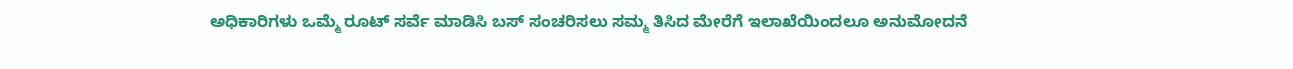ಅಧಿಕಾರಿಗಳು ಒಮ್ಮೆ ರೂಟ್ ಸರ್ವೆ ಮಾಡಿಸಿ ಬಸ್ ಸಂಚರಿಸಲು ಸಮ್ಮ ತಿಸಿದ ಮೇರೆಗೆ ಇಲಾಖೆಯಿಂದಲೂ ಅನುಮೋದನೆ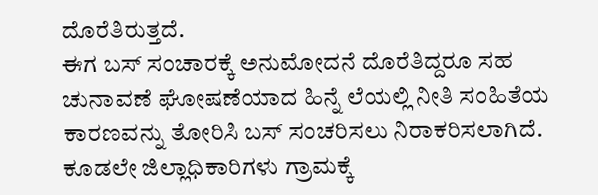ದೊರೆತಿರುತ್ತದೆ.
ಈಗ ಬಸ್ ಸಂಚಾರಕ್ಕೆ ಅನುಮೋದನೆ ದೊರೆತಿದ್ದರೂ ಸಹ ಚುನಾವಣೆ ಘೋಷಣೆಯಾದ ಹಿನ್ನೆ ಲೆಯಲ್ಲಿ ನೀತಿ ಸಂಹಿತೆಯ ಕಾರಣವನ್ನು ತೋರಿಸಿ ಬಸ್ ಸಂಚರಿಸಲು ನಿರಾಕರಿಸಲಾಗಿದೆ. ಕೂಡಲೇ ಜಿಲ್ಲಾಧಿಕಾರಿಗಳು ಗ್ರಾಮಕ್ಕೆ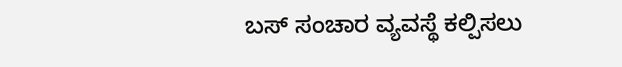ಬಸ್ ಸಂಚಾರ ವ್ಯವಸ್ಥೆ ಕಲ್ಪಿಸಲು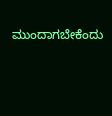ಮುಂದಾಗಬೇಕೆಂದು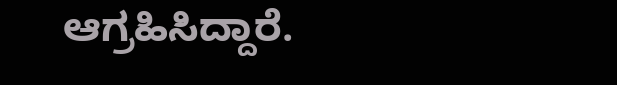ಆಗ್ರಹಿಸಿದ್ದಾರೆ.